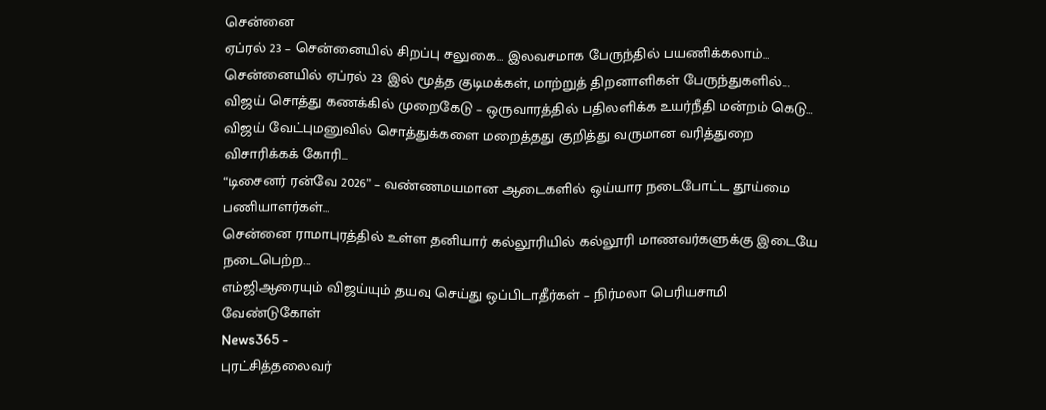சென்னை
ஏப்ரல் 23 – சென்னையில் சிறப்பு சலுகை… இலவசமாக பேருந்தில் பயணிக்கலாம்…
சென்னையில் ஏப்ரல் 23 இல் மூத்த குடிமக்கள், மாற்றுத் திறனாளிகள் பேருந்துகளில்...
விஜய் சொத்து கணக்கில் முறைகேடு – ஒருவாரத்தில் பதிலளிக்க உயர்நீதி மன்றம் கெடு…
விஜய் வேட்புமனுவில் சொத்துக்களை மறைத்தது குறித்து வருமான வரித்துறை விசாரிக்கக் கோரி...
“டிசைனர் ரன்வே 2026” – வண்ணமயமான ஆடைகளில் ஒய்யார நடைபோட்ட தூய்மை பணியாளர்கள்…
சென்னை ராமாபுரத்தில் உள்ள தனியார் கல்லூரியில் கல்லூரி மாணவர்களுக்கு இடையே நடைபெற்ற...
எம்ஜிஆரையும் விஜய்யும் தயவு செய்து ஒப்பிடாதீர்கள் – நிர்மலா பெரியசாமி வேண்டுகோள்
News365 -
புரட்சித்தலைவர்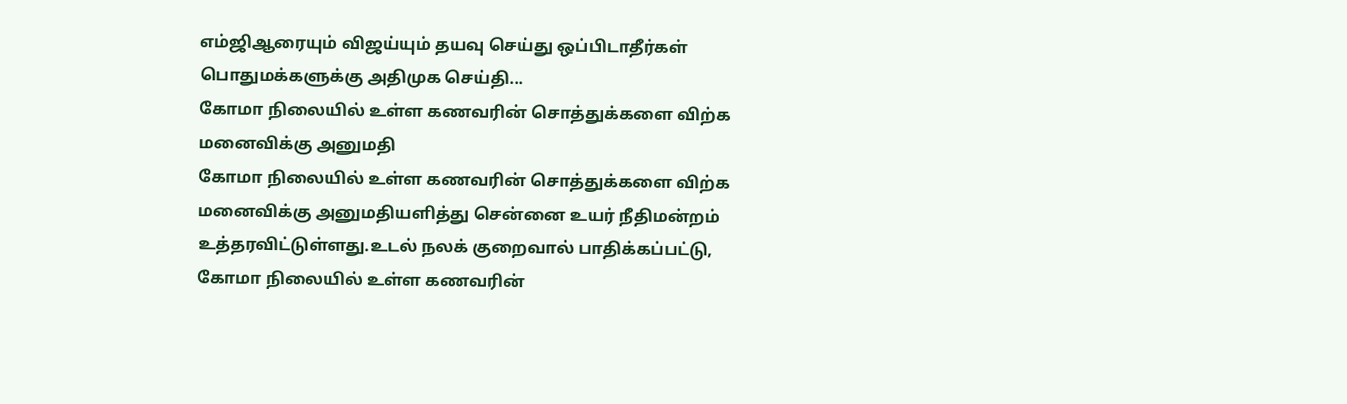எம்ஜிஆரையும் விஜய்யும் தயவு செய்து ஒப்பிடாதீர்கள் பொதுமக்களுக்கு அதிமுக செய்தி...
கோமா நிலையில் உள்ள கணவரின் சொத்துக்களை விற்க மனைவிக்கு அனுமதி
கோமா நிலையில் உள்ள கணவரின் சொத்துக்களை விற்க மனைவிக்கு அனுமதியளித்து சென்னை உயர் நீதிமன்றம் உத்தரவிட்டுள்ளது.உடல் நலக் குறைவால் பாதிக்கப்பட்டு, கோமா நிலையில் உள்ள கணவரின்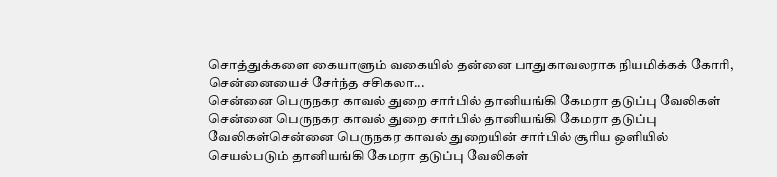சொத்துக்களை கையாளும் வகையில் தன்னை பாதுகாவலராக நியமிக்கக் கோரி, சென்னையைச் சேர்ந்த சசிகலா...
சென்னை பெருநகர காவல் துறை சார்பில் தானியங்கி கேமரா தடுப்பு வேலிகள்
சென்னை பெருநகர காவல் துறை சார்பில் தானியங்கி கேமரா தடுப்பு வேலிகள்சென்னை பெருநகர காவல் துறையின் சார்பில் சூரிய ஒளியில் செயல்படும் தானியங்கி கேமரா தடுப்பு வேலிகள்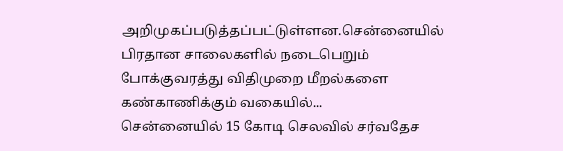அறிமுகப்படுத்தப்பட்டுள்ளன.சென்னையில் பிரதான சாலைகளில் நடைபெறும் போக்குவரத்து விதிமுறை மீறல்களை கண்காணிக்கும் வகையில்...
சென்னையில் 15 கோடி செலவில் சர்வதேச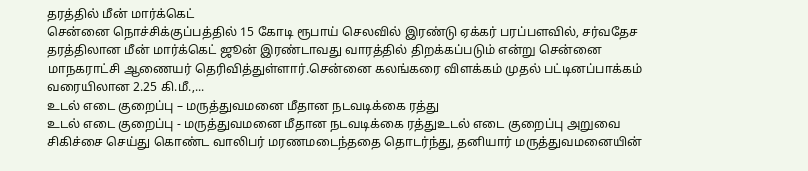தரத்தில் மீன் மார்க்கெட்
சென்னை நொச்சிக்குப்பத்தில் 15 கோடி ரூபாய் செலவில் இரண்டு ஏக்கர் பரப்பளவில், சர்வதேச தரத்திலான மீன் மார்க்கெட் ஜூன் இரண்டாவது வாரத்தில் திறக்கப்படும் என்று சென்னை மாநகராட்சி ஆணையர் தெரிவித்துள்ளார்.சென்னை கலங்கரை விளக்கம் முதல் பட்டினப்பாக்கம் வரையிலான 2.25 கி.மீ.,...
உடல் எடை குறைப்பு – மருத்துவமனை மீதான நடவடிக்கை ரத்து
உடல் எடை குறைப்பு - மருத்துவமனை மீதான நடவடிக்கை ரத்துஉடல் எடை குறைப்பு அறுவை சிகிச்சை செய்து கொண்ட வாலிபர் மரணமடைந்ததை தொடர்ந்து, தனியார் மருத்துவமனையின்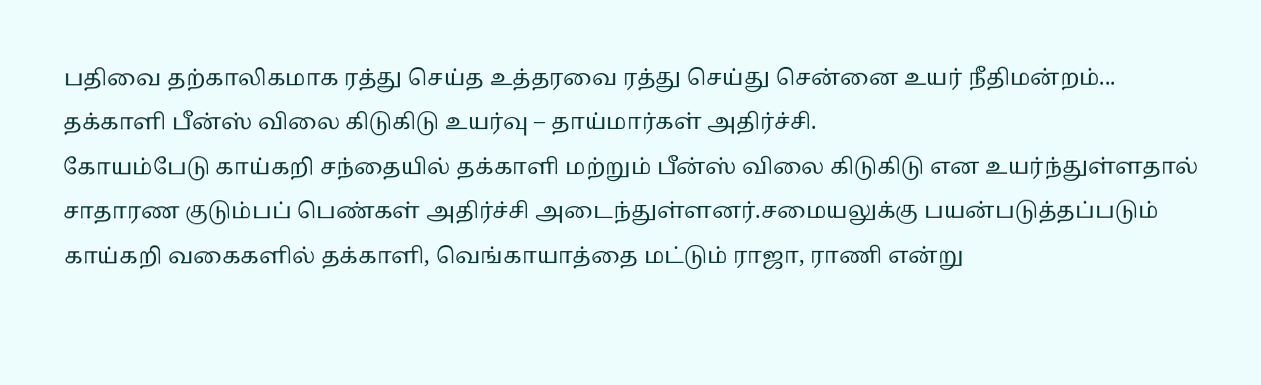பதிவை தற்காலிகமாக ரத்து செய்த உத்தரவை ரத்து செய்து சென்னை உயர் நீதிமன்றம்...
தக்காளி பீன்ஸ் விலை கிடுகிடு உயர்வு – தாய்மார்கள் அதிர்ச்சி.
கோயம்பேடு காய்கறி சந்தையில் தக்காளி மற்றும் பீன்ஸ் விலை கிடுகிடு என உயர்ந்துள்ளதால் சாதாரண குடும்பப் பெண்கள் அதிர்ச்சி அடைந்துள்ளனர்.சமையலுக்கு பயன்படுத்தப்படும் காய்கறி வகைகளில் தக்காளி, வெங்காயாத்தை மட்டும் ராஜா, ராணி என்று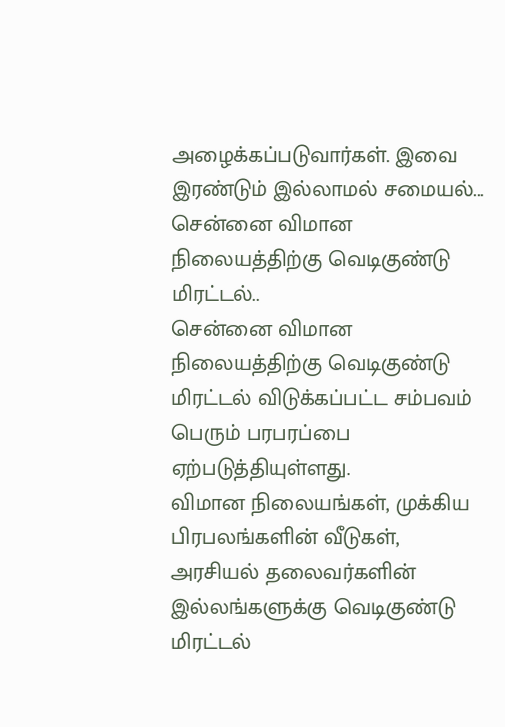அழைக்கப்படுவார்கள். இவை இரண்டும் இல்லாமல் சமையல்...
சென்னை விமான நிலையத்திற்கு வெடிகுண்டு மிரட்டல்..
சென்னை விமான நிலையத்திற்கு வெடிகுண்டு மிரட்டல் விடுக்கப்பட்ட சம்பவம் பெரும் பரபரப்பை ஏற்படுத்தியுள்ளது.
விமான நிலையங்கள், முக்கிய பிரபலங்களின் வீடுகள், அரசியல் தலைவர்களின் இல்லங்களுக்கு வெடிகுண்டு மிரட்டல்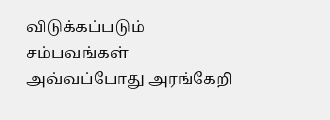விடுக்கப்படும் சம்பவங்கள் அவ்வப்போது அரங்கேறி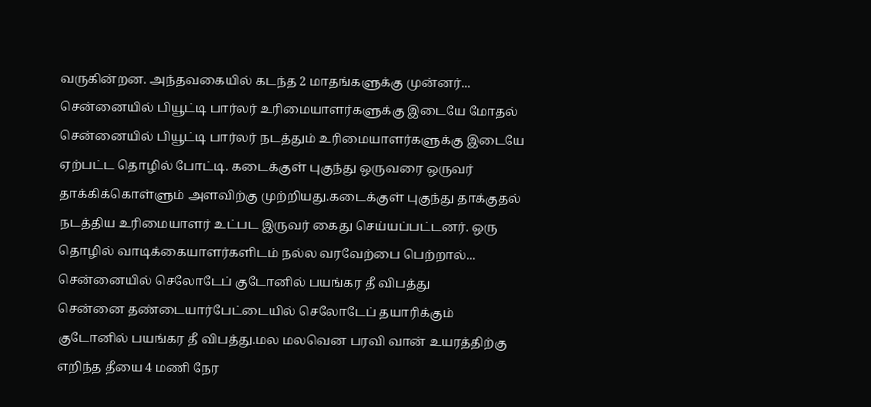வருகின்றன. அந்தவகையில் கடந்த 2 மாதங்களுக்கு முன்னர்...
சென்னையில் பியூட்டி பார்லர் உரிமையாளர்களுக்கு இடையே மோதல்
சென்னையில் பியூட்டி பார்லர் நடத்தும் உரிமையாளர்களுக்கு இடையே ஏற்பட்ட தொழில் போட்டி. கடைக்குள் புகுந்து ஒருவரை ஒருவர் தாக்கிக்கொள்ளும் அளவிற்கு முற்றியது.கடைக்குள் புகுந்து தாக்குதல் நடத்திய உரிமையாளர் உட்பட இருவர் கைது செய்யப்பட்டனர். ஒரு தொழில் வாடிக்கையாளர்களிடம் நல்ல வரவேற்பை பெற்றால்...
சென்னையில் செலோடேப் குடோனில் பயங்கர தீ விபத்து
சென்னை தண்டையார்பேட்டையில் செலோடேப் தயாரிக்கும் குடோனில் பயங்கர தீ விபத்து.மல மலவென பரவி வான் உயரத்திற்கு எறிந்த தீயை 4 மணி நேர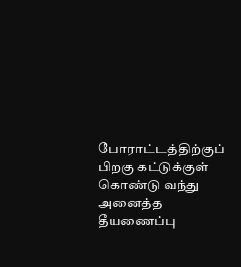போராட்டத்திற்குப் பிறகு கட்டுக்குள் கொண்டு வந்து அனைத்த தீயணைப்பு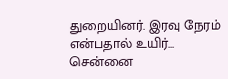துறையினர். இரவு நேரம் என்பதால் உயிர்...
சென்னை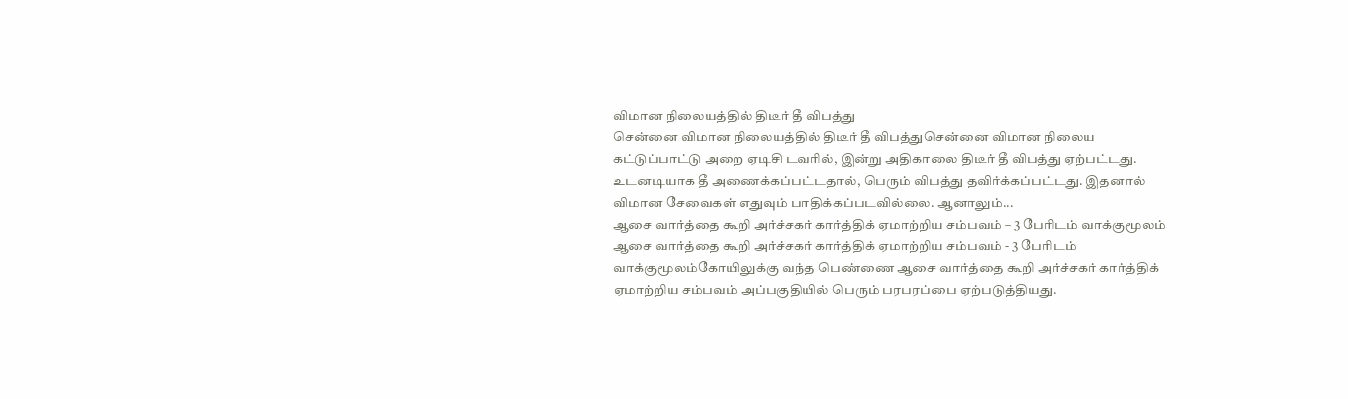விமான நிலையத்தில் திடீர் தீ விபத்து
சென்னை விமான நிலையத்தில் திடீர் தீ விபத்துசென்னை விமான நிலைய கட்டுப்பாட்டு அறை ஏடிசி டவரில், இன்று அதிகாலை திடீர் தீ விபத்து ஏற்பட்டது. உடனடியாக தீ அணைக்கப்பட்டதால், பெரும் விபத்து தவிர்க்கப்பட்டது. இதனால் விமான சேவைகள் எதுவும் பாதிக்கப்படவில்லை. ஆனாலும்...
ஆசை வார்த்தை கூறி அர்ச்சகர் கார்த்திக் ஏமாற்றிய சம்பவம் – 3 பேரிடம் வாக்குமூலம்
ஆசை வார்த்தை கூறி அர்ச்சகர் கார்த்திக் ஏமாற்றிய சம்பவம் - 3 பேரிடம் வாக்குமூலம்கோயிலுக்கு வந்த பெண்ணை ஆசை வார்த்தை கூறி அர்ச்சகர் கார்த்திக் ஏமாற்றிய சம்பவம் அப்பகுதியில் பெரும் பரபரப்பை ஏற்படுத்தியது.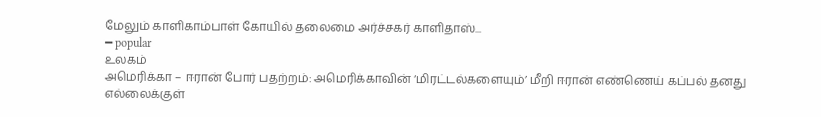மேலும் காளிகாம்பாள் கோயில் தலைமை அர்ச்சகர் காளிதாஸ்...
━ popular
உலகம்
அமெரிக்கா – ஈரான் போர் பதற்றம்: அமெரிக்காவின் ‘மிரட்டல்களையும்’ மீறி ஈரான் எண்ணெய் கப்பல் தனது எல்லைக்குள்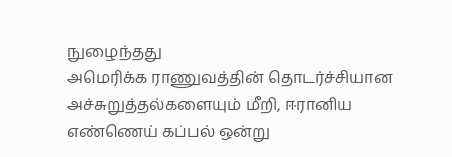நுழைந்தது
அமெரிக்க ராணுவத்தின் தொடர்ச்சியான அச்சுறுத்தல்களையும் மீறி, ஈரானிய எண்ணெய் கப்பல் ஒன்று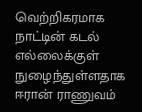வெற்றிகரமாக நாட்டின் கடல் எல்லைக்குள் நுழைந்துள்ளதாக ஈரான் ராணுவம்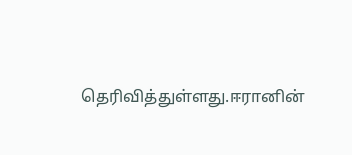தெரிவித்துள்ளது.ஈரானின்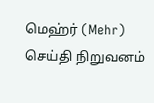மெஹ்ர் (Mehr) செய்தி நிறுவனம்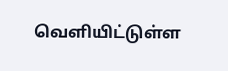வெளியிட்டுள்ள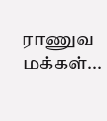ராணுவ மக்கள்...